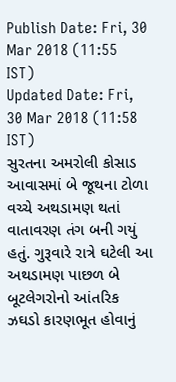Publish Date: Fri, 30 Mar 2018 (11:55 IST)
Updated Date: Fri, 30 Mar 2018 (11:58 IST)
સુરતના અમરોલી કોસાડ આવાસમાં બે જૂથના ટોળા વચ્ચે અથડામણ થતાં વાતાવરણ તંગ બની ગયું હતું. ગુરૂવારે રાત્રે ઘટેલી આ અથડામણ પાછળ બે બૂટલેગરોનો આંતરિક ઝઘડો કારણભૂત હોવાનું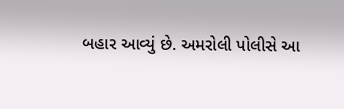બહાર આવ્યું છે. અમરોલી પોલીસે આ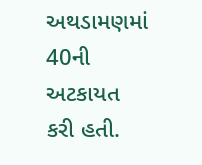અથડામણમાં 40ની અટકાયત કરી હતી.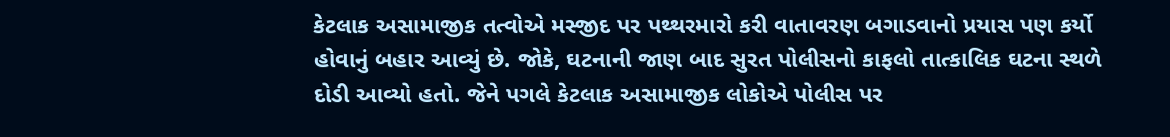કેટલાક અસામાજીક તત્વોએ મસ્જીદ પર પથ્થરમારો કરી વાતાવરણ બગાડવાનો પ્રયાસ પણ કર્યો હોવાનું બહાર આવ્યું છે. જોકે, ઘટનાની જાણ બાદ સુરત પોલીસનો કાફલો તાત્કાલિક ઘટના સ્થળે દોડી આવ્યો હતો. જેને પગલે કેટલાક અસામાજીક લોકોએ પોલીસ પર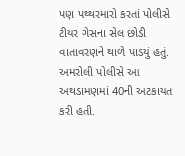પણ પથ્થરમારો કરતાં પોલીસે ટીયર ગેસના સેલ છોડી વાતાવરણને થાળે પાડયું હતું. અમરોલી પોલીસે આ અથડામણમાં 40ની અટકાયત કરી હતી.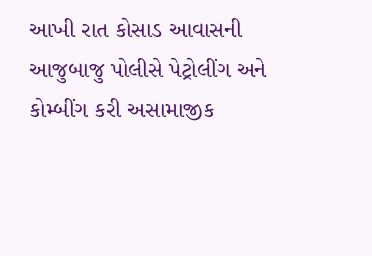આખી રાત કોસાડ આવાસની આજુબાજુ પોલીસે પેટ્રોલીંગ અને કોમ્બીંગ કરી અસામાજીક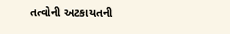તત્વોની અટકાયતની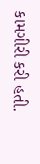કામગીરી કરી હતી.